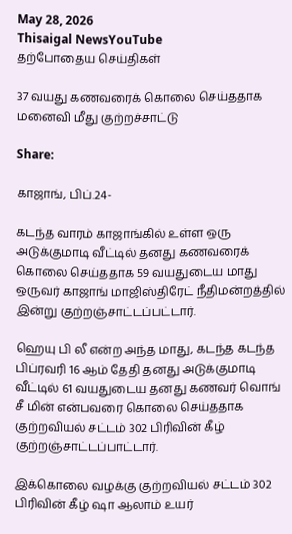May 28, 2026
Thisaigal NewsYouTube
தற்போதைய செய்திகள்

37 வயது கணவரைக் கொலை செய்ததாக மனைவி மீது குற்றச்சாட்டு

Share:

காஜாங், பிப்.24-

கடந்த வாரம் காஜாங்கில் உள்ள ஒரு அடுக்குமாடி வீட்டில் தனது கணவரைக் கொலை செய்ததாக 59 வயதுடைய மாது ஒருவர் காஜாங் மாஜிஸ்திரேட் நீதிமன்றத்தில் இன்று குற்றஞ்சாட்டப்பட்டார்.

ஹெயு பி லீ என்ற அந்த மாது, கடந்த கடந்த பிப்ரவரி 16 ஆம் தேதி தனது அடுக்குமாடி வீட்டில் 61 வயதுடைய தனது கணவர் வொங் சீ மின் என்பவரை கொலை செய்ததாக குற்றவியல் சட்டம் 302 பிரிவின் கீழ் குற்றஞ்சாட்டப்பாட்டார்.

இக்கொலை வழக்கு குற்றவியல் சட்டம் 302 பிரிவின் கீழ் ஷா ஆலாம் உயர்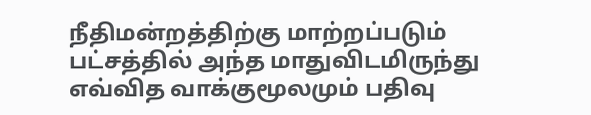நீதிமன்றத்திற்கு மாற்றப்படும் பட்சத்தில் அந்த மாதுவிடமிருந்து எவ்வித வாக்குமூலமும் பதிவு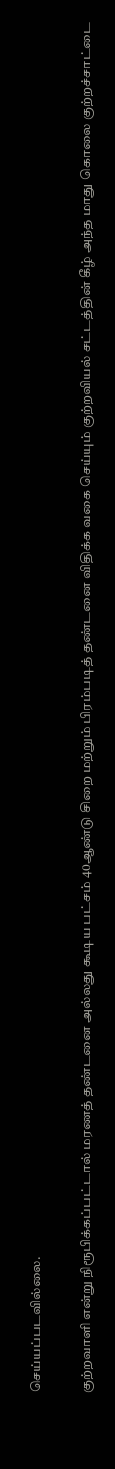செய்யப்படவில்லை.

குற்றவாளி என்று நிரூபிக்கப்பட்டால் மரணத் தண்டனை அல்லது கூடிய பட்சம் 40ஆண்டு சிறை மற்றும் பிரம்படித் தண்டனை விதிக்க வகை செய்யும் குற்றவியல் சட்டத்தின் கீழ் அந்த மாது கொலை குற்றச்சாட்டை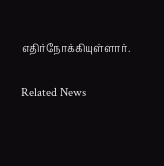எதிர்நோக்கியுள்ளார்.

Related News